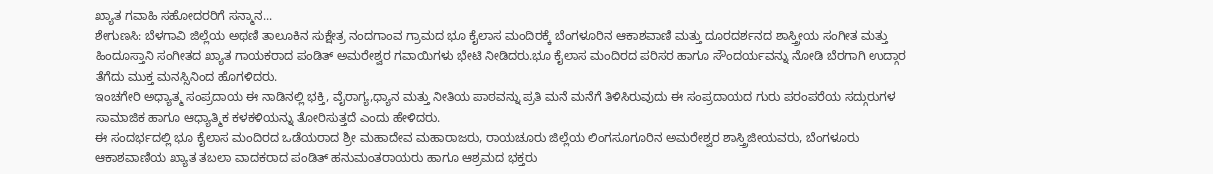ಖ್ಯಾತ ಗವಾಹಿ ಸಹೋದರರಿಗೆ ಸನ್ಮಾನ...
ಶೇಗುಣಸಿ: ಬೆಳಗಾವಿ ಜಿಲ್ಲೆಯ ಅಥಣಿ ತಾಲೂಕಿನ ಸುಕ್ಷೇತ್ರ ನಂದಗಾಂವ ಗ್ರಾಮದ ಭೂ ಕೈಲಾಸ ಮಂದಿರಕ್ಕೆ ಬೆಂಗಳೂರಿನ ಆಕಾಶವಾಣಿ ಮತ್ತು ದೂರದರ್ಶನದ ಶಾಸ್ತ್ರೀಯ ಸಂಗೀತ ಮತ್ತು ಹಿಂದೂಸ್ತಾನಿ ಸಂಗೀತದ ಖ್ಯಾತ ಗಾಯಕರಾದ ಪಂಡಿತ್ ಅಮರೇಶ್ವರ ಗವಾಯಿಗಳು ಭೇಟಿ ನೀಡಿದರು.ಭೂ ಕೈಲಾಸ ಮಂದಿರದ ಪರಿಸರ ಹಾಗೂ ಸೌಂದರ್ಯವನ್ನು ನೋಡಿ ಬೆರಗಾಗಿ ಉದ್ಗಾರ ತೆಗೆದು ಮುಕ್ತ ಮನಸ್ಸಿನಿಂದ ಹೊಗಳಿದರು.
ಇಂಚಗೇರಿ ಅಧ್ಯಾತ್ಮ ಸಂಪ್ರದಾಯ ಈ ನಾಡಿನಲ್ಲಿ ಭಕ್ತಿ, ವೈರಾಗ್ಯ,ಧ್ಯಾನ ಮತ್ತು ನೀತಿಯ ಪಾಠವನ್ನು ಪ್ರತಿ ಮನೆ ಮನೆಗೆ ತಿಳಿಸಿರುವುದು ಈ ಸಂಪ್ರದಾಯದ ಗುರು ಪರಂಪರೆಯ ಸದ್ಗುರುಗಳ ಸಾಮಾಜಿಕ ಹಾಗೂ ಆಧ್ಯಾತ್ಮಿಕ ಕಳಕಳಿಯನ್ನು ತೋರಿಸುತ್ತದೆ ಎಂದು ಹೇಳಿದರು.
ಈ ಸಂದರ್ಭದಲ್ಲಿ ಭೂ ಕೈಲಾಸ ಮಂದಿರದ ಒಡೆಯರಾದ ಶ್ರೀ ಮಹಾದೇವ ಮಹಾರಾಜರು, ರಾಯಚೂರು ಜಿಲ್ಲೆಯ ಲಿಂಗಸೂಗೂರಿನ ಅಮರೇಶ್ವರ ಶಾಸ್ತ್ರಿಜೀಯವರು, ಬೆಂಗಳೂರು ಆಕಾಶವಾಣಿಯ ಖ್ಯಾತ ತಬಲಾ ವಾದಕರಾದ ಪಂಡಿತ್ ಹನುಮಂತರಾಯರು ಹಾಗೂ ಆಶ್ರಮದ ಭಕ್ತರು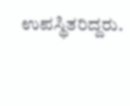ಉಪಸ್ಥಿತರಿದ್ದರು.